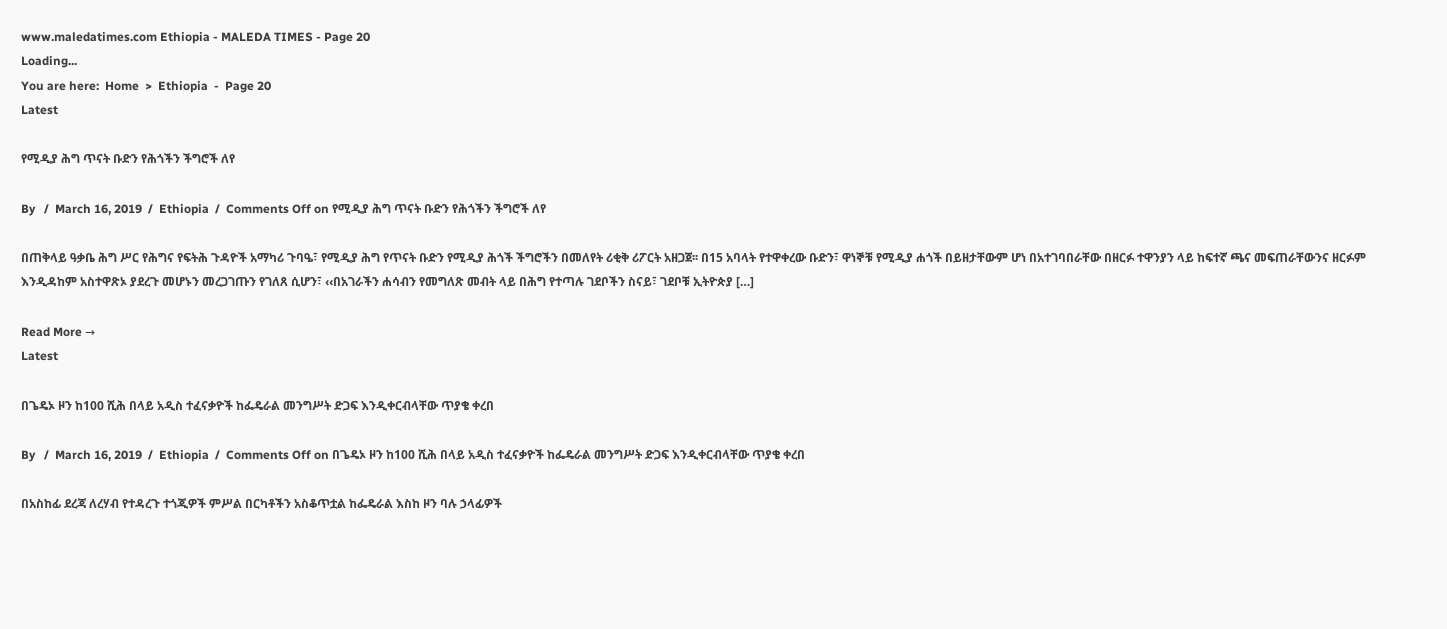www.maledatimes.com Ethiopia - MALEDA TIMES - Page 20
Loading...
You are here:  Home  >  Ethiopia  -  Page 20
Latest

የሚዲያ ሕግ ጥናት ቡድን የሕጎችን ችግሮች ለየ

By   /  March 16, 2019  /  Ethiopia  /  Comments Off on የሚዲያ ሕግ ጥናት ቡድን የሕጎችን ችግሮች ለየ

በጠቅላይ ዓቃቤ ሕግ ሥር የሕግና የፍትሕ ጉዳዮች አማካሪ ጉባዔ፣ የሚዲያ ሕግ የጥናት ቡድን የሚዲያ ሕጎች ችግሮችን በመለየት ሪቂቅ ሪፖርት አዘጋጀ፡፡ በ15 አባላት የተዋቀረው ቡድን፣ ዋነኞቹ የሚዲያ ሐጎች በይዘታቸውም ሆነ በአተገባበራቸው በዘርፉ ተዋንያን ላይ ከፍተኛ ጫና መፍጠራቸውንና ዘርፉም እንዲዳከም አስተዋጽኦ ያደረጉ መሆኑን መረጋገጡን የገለጸ ሲሆን፣ ‹‹በአገራችን ሐሳብን የመግለጽ መብት ላይ በሕግ የተጣሉ ገደቦችን ስናይ፣ ገደቦቹ ኢትዮጵያ […]

Read More →
Latest

በጌዴኦ ዞን ከ100 ሺሕ በላይ አዲስ ተፈናቃዮች ከፌዴራል መንግሥት ድጋፍ እንዲቀርብላቸው ጥያቄ ቀረበ

By   /  March 16, 2019  /  Ethiopia  /  Comments Off on በጌዴኦ ዞን ከ100 ሺሕ በላይ አዲስ ተፈናቃዮች ከፌዴራል መንግሥት ድጋፍ እንዲቀርብላቸው ጥያቄ ቀረበ

በአስከፊ ደረጃ ለረሃብ የተዳረጉ ተጎጂዎች ምሥል በርካቶችን አስቆጥቷል ከፌዴራል እስከ ዞን ባሉ ኃላፊዎች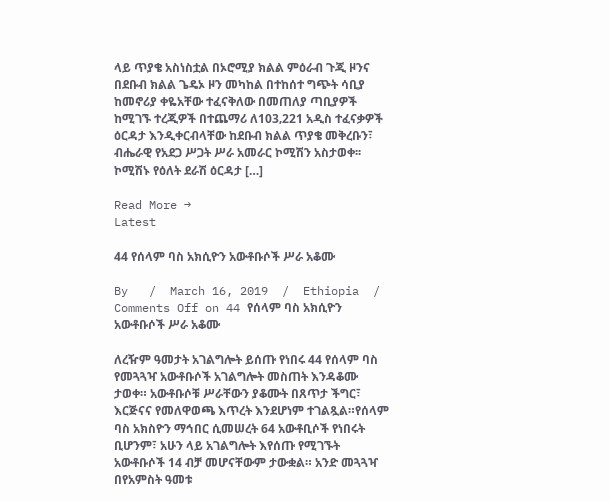ላይ ጥያቄ አስነስቷል በኦሮሚያ ክልል ምዕራብ ጉጂ ዞንና በደቡብ ክልል ጌዴኦ ዞን መካከል በተከሰተ ግጭት ሳቢያ ከመኖሪያ ቀዬአቸው ተፈናቅለው በመጠለያ ጣቢያዎች ከሚገኙ ተረጂዎች በተጨማሪ ለ103‚221 አዲስ ተፈናቃዎች ዕርዳታ እንዲቀርብላቸው ከደቡብ ክልል ጥያቄ መቅረቡን፣ ብሔራዊ የአደጋ ሥጋት ሥራ አመራር ኮሚሽን አስታወቀ፡፡ ኮሚሽኑ የዕለት ደራሽ ዕርዳታ […]

Read More →
Latest

44 የሰላም ባስ አክሲዮን አውቶቡሶች ሥራ አቆሙ

By   /  March 16, 2019  /  Ethiopia  /  Comments Off on 44 የሰላም ባስ አክሲዮን አውቶቡሶች ሥራ አቆሙ

ለረዥም ዓመታት አገልግሎት ይሰጡ የነበሩ 44 የሰላም ባስ የመጓጓዣ አውቶቡሶች አገልግሎት መስጠት እንዳቆሙ ታወቀ። አውቶቡሶቹ ሥራቸውን ያቆሙት በጸጥታ ችግር፣ እርጅናና የመለዋወጫ እጥረት እንደሆነም ተገልጿል።የሰላም ባስ አክስዮን ማኅበር ሲመሠረት 64 አውቶቢሶች የነበሩት ቢሆንም፣ አሁን ላይ አገልግሎት እየሰጡ የሚገኙት አውቶቡሶች 14 ብቻ መሆናቸውም ታውቋል። አንድ መጓጓዣ በየአምስት ዓመቱ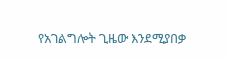የአገልግሎት ጊዜው እንደሚያበቃ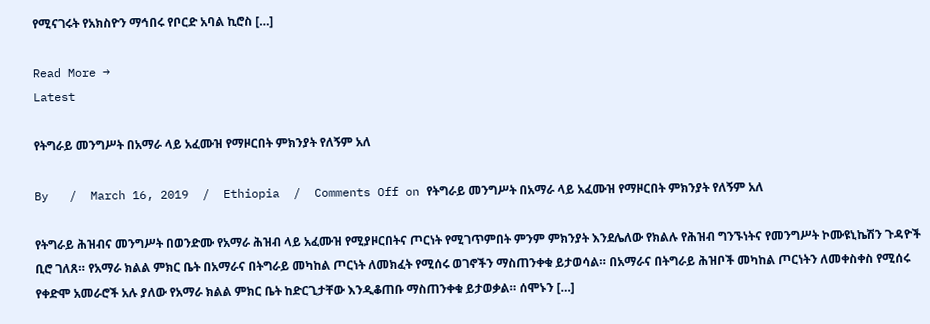የሚናገሩት የአክስዮን ማኅበሩ የቦርድ አባል ኪሮስ […]

Read More →
Latest

የትግራይ መንግሥት በአማራ ላይ አፈሙዝ የማዞርበት ምክንያት የለኝም አለ

By   /  March 16, 2019  /  Ethiopia  /  Comments Off on የትግራይ መንግሥት በአማራ ላይ አፈሙዝ የማዞርበት ምክንያት የለኝም አለ

የትግራይ ሕዝብና መንግሥት በወንድሙ የአማራ ሕዝብ ላይ አፈሙዝ የሚያዞርበትና ጦርነት የሚገጥምበት ምንም ምክንያት እንደሌለው የክልሉ የሕዝብ ግንኙነትና የመንግሥት ኮሙዩኒኬሽን ጉዳዮች ቢሮ ገለጸ። የአማራ ክልል ምክር ቤት በአማራና በትግራይ መካከል ጦርነት ለመክፈት የሚሰሩ ወገኖችን ማስጠንቀቁ ይታወሳል። በአማራና በትግራይ ሕዝቦች መካከል ጦርነትን ለመቀስቀስ የሚሰሩ የቀድሞ አመራሮች አሉ ያለው የአማራ ክልል ምክር ቤት ከድርጊታቸው እንዲቆጠቡ ማስጠንቀቁ ይታወቃል። ሰሞኑን […]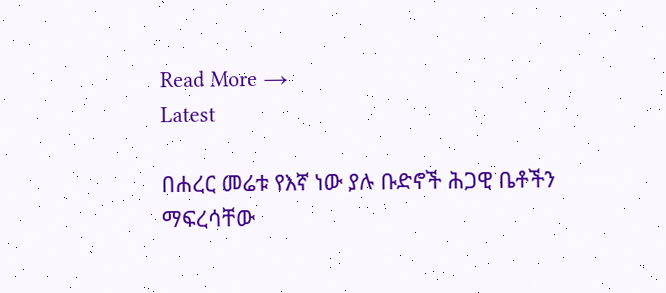Read More →
Latest

በሐረር መሬቱ የእኛ ነው ያሉ ቡድኖች ሕጋዊ ቤቶችን ማፍረሳቸው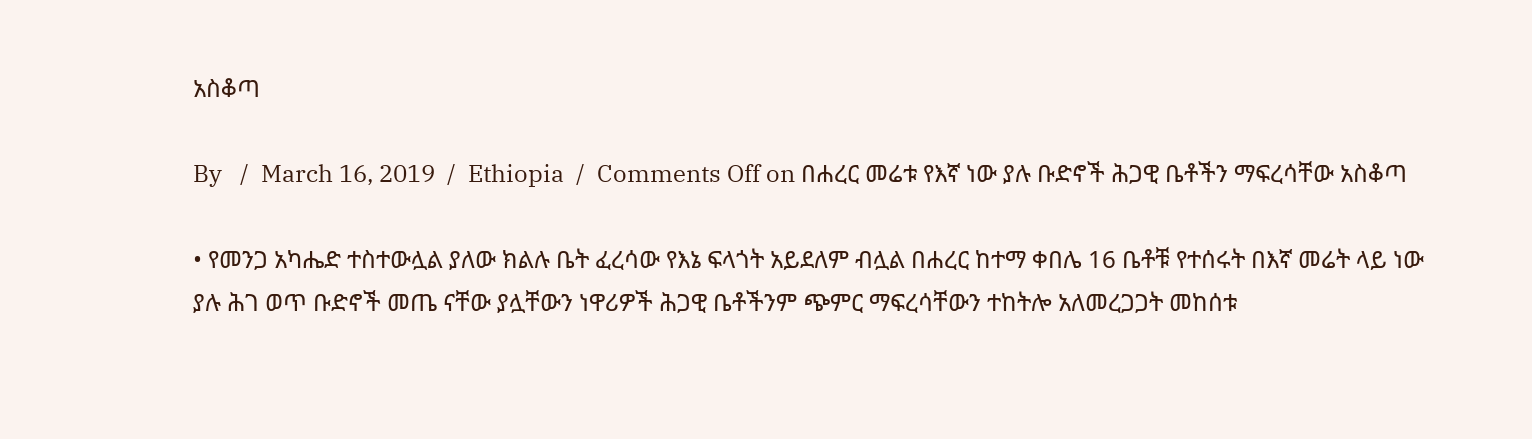አስቆጣ

By   /  March 16, 2019  /  Ethiopia  /  Comments Off on በሐረር መሬቱ የእኛ ነው ያሉ ቡድኖች ሕጋዊ ቤቶችን ማፍረሳቸው አስቆጣ

• የመንጋ አካሔድ ተስተውሏል ያለው ክልሉ ቤት ፈረሳው የእኔ ፍላጎት አይደለም ብሏል በሐረር ከተማ ቀበሌ 16 ቤቶቹ የተሰሩት በእኛ መሬት ላይ ነው ያሉ ሕገ ወጥ ቡድኖች መጤ ናቸው ያሏቸውን ነዋሪዎች ሕጋዊ ቤቶችንም ጭምር ማፍረሳቸውን ተከትሎ አለመረጋጋት መከሰቱ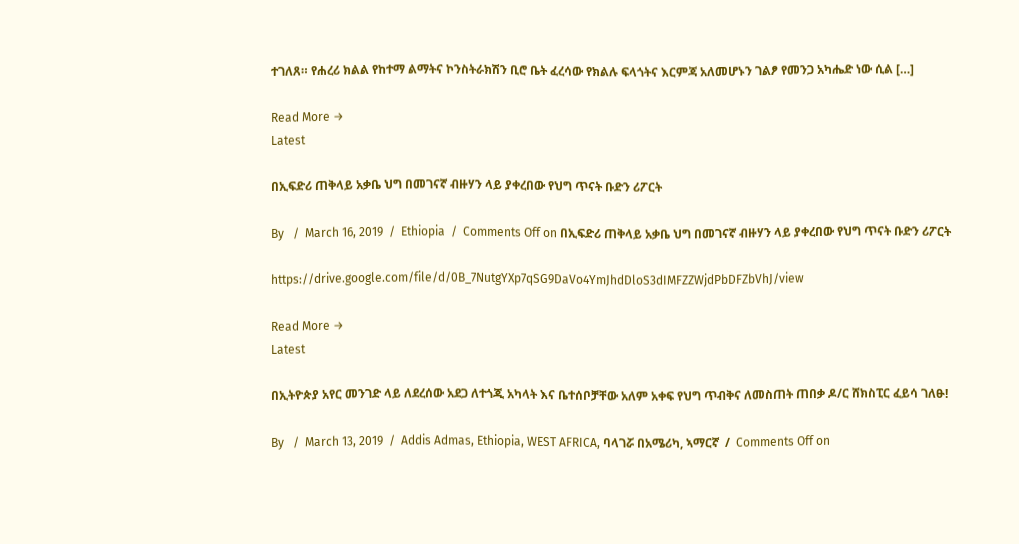ተገለጸ። የሐረሪ ክልል የከተማ ልማትና ኮንስትራክሽን ቢሮ ቤት ፈረሳው የክልሉ ፍላጎትና እርምጃ አለመሆኑን ገልፆ የመንጋ አካሔድ ነው ሲል […]

Read More →
Latest

በኢፍድሪ ጠቅላይ አቃቤ ህግ በመገናኛ ብዙሃን ላይ ያቀረበው የህግ ጥናት ቡድን ሪፖርት

By   /  March 16, 2019  /  Ethiopia  /  Comments Off on በኢፍድሪ ጠቅላይ አቃቤ ህግ በመገናኛ ብዙሃን ላይ ያቀረበው የህግ ጥናት ቡድን ሪፖርት

https://drive.google.com/file/d/0B_7NutgYXp7qSG9DaVo4YmJhdDloS3dIMFZZWjdPbDFZbVhJ/view

Read More →
Latest

በኢትዮጵያ አየር መንገድ ላይ ለደረሰው አደጋ ለተጎጂ አካላት እና ቤተሰቦቻቸው አለም አቀፍ የህግ ጥብቅና ለመስጠት ጠበቃ ዶ/ር ሸክስፒር ፈይሳ ገለፁ!

By   /  March 13, 2019  /  Addis Admas, Ethiopia, WEST AFRICA, ባላገሯ በአሜሪካ, ኣማርኛ  /  Comments Off on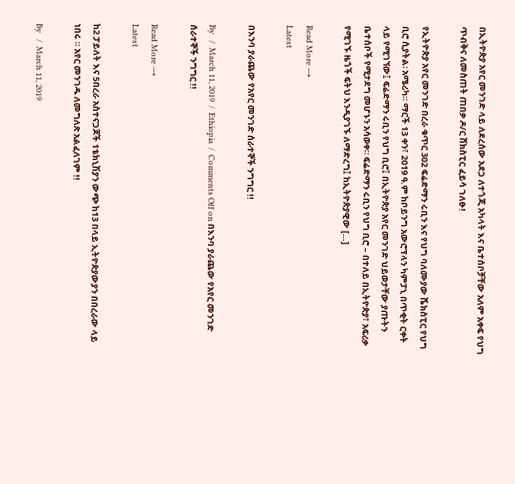በኢትዮጵያ አየር መንገድ ላይ ለደረሰው አደጋ ለተጎጂ አካላት እና ቤተሰቦቻቸው አለም አቀፍ የህግ ጥብቅና ለመስጠት ጠበቃ ዶ/ር ሸክስፒር ፈይሳ ገለፁ!

የኢትዮጵያ አየር መንገድ በረራ ቁጥር 302 ፍሬድማን ሩቢን እና የህግ ባለሙያው ሼክስፒር የህግ ቢሮ ሲያትል፡ አሜሪካ። ማርች 13 ቀን፣ 2019 ዓ.ም ከቦይንግ አውሮፕላን ካምፓኒ በጥቂት ርቀት ላይ የሚገኘው፤ ፍሬድማን ሩቢን የህግ ቢሮ፤ በኢትዮጵያ አየር መንገድ ህይወታቸው ያጡትን ቤተሰቦች የሚታደግ መሆኑን አሳወቀ። ፍሬድማን ሩቢን የህግ ቢሮ – በተለይ በኢትዮጵያ፣ አፍሪቃ የሚገኙ ዜጎች ፍትህ እንዲያገኙ ለማድረግ፤ ከኢትዮጵያዊው […]

Read More →
Latest

በእንባ ያራጨው የአየር መንገድ ሰራተኞች ንግግር !!

By   /  March 11, 2019  /  Ethiopia  /  Comments Off on በእንባ ያራጨው የአየር መንገድ ሰራተኞች ንግግር !!

Read More →
Latest

ከ2 ፓይለት እና 5በረራ አስተናጋጆች 1ቴክኒሽያን ውጭ ከ13 በላይ ኢትዮጵያውያን በበረራው ላይ ነበሩ ። አየር መንገዱ ለመግለጽ አልፈለገም !!

By   /  March 11, 2019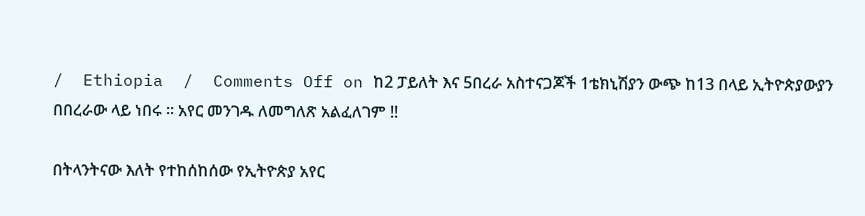/  Ethiopia  /  Comments Off on ከ2 ፓይለት እና 5በረራ አስተናጋጆች 1ቴክኒሽያን ውጭ ከ13 በላይ ኢትዮጵያውያን በበረራው ላይ ነበሩ ። አየር መንገዱ ለመግለጽ አልፈለገም !!

በትላንትናው እለት የተከሰከሰው የኢትዮጵያ አየር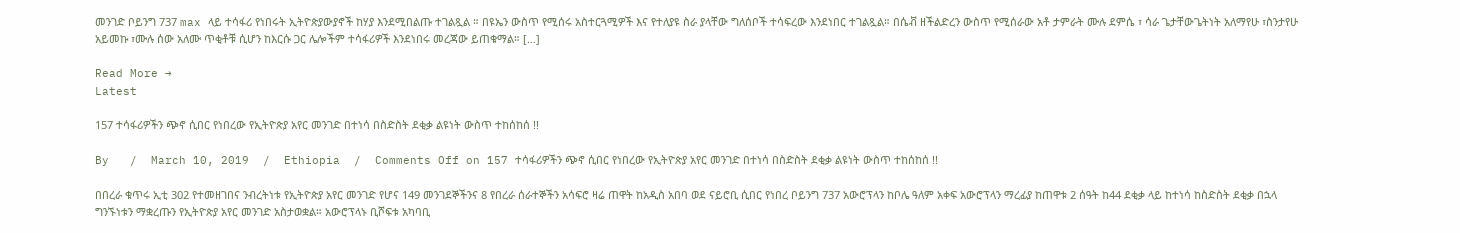መንገድ ቦይንግ 737 max ላይ ተሳፋሪ የነበሩት ኢትዮጵያውያኖች ከሃያ እንደሚበልጡ ተገልጿል ። በዩኤን ውስጥ የሚሰሩ አስተርጓሚዎች እና የተለያዩ ስራ ያላቸው ግለሰቦች ተሳፍረው እንደነበር ተገልጿል። በሴቭ ዘችልድረን ውስጥ የሚሰራው አቶ ታምራት ሙሉ ደምሴ ፣ ሳራ ጌታቸውጌትነት አለማየሁ ፣ስንታየሁ አይመኩ ፣ሙሉ ሰው አለሙ ጥቂቶቹ ሲሆን ከእርሱ ጋር ሌሎችም ተሳፋሪዎች እንደነበሩ መረጃው ይጠቁማል። […]

Read More →
Latest

157 ተሳፋሪዎችን ጭኖ ሲበር የነበረው የኢትዮጵያ አየር መንገድ በተነሳ በስድስት ደቂቃ ልዩነት ውስጥ ተከሰከሰ !!

By   /  March 10, 2019  /  Ethiopia  /  Comments Off on 157 ተሳፋሪዎችን ጭኖ ሲበር የነበረው የኢትዮጵያ አየር መንገድ በተነሳ በስድስት ደቂቃ ልዩነት ውስጥ ተከሰከሰ !!

በበረራ ቁጥሩ ኢቲ 302 የተመዘገበና ንብረትነቱ የኢትዮጵያ አየር መንገድ የሆና 149 መንገደኞችንና 8 የበረራ ሰራተኞችን አሳፍሮ ዛሬ ጠዋት ከአዲስ አበባ ወደ ናይሮቢ ሲበር የነበረ ቦይንግ 737 አውሮፕላን ከቦሌ ዓለም አቀፍ አውሮፕላን ማረፊያ ከጠዋቱ 2 ሰዓት ከ44 ደቂቃ ላይ ከተነሳ ከስድስት ደቂቃ በኋላ ግንኙነቱን ማቋረጡን የኢትዮጵያ አየር መንገድ አስታወቋል። አውሮፕላኑ ቢሾፍቱ አካባቢ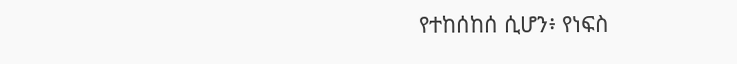የተከሰከሰ ሲሆን፥ የነፍስ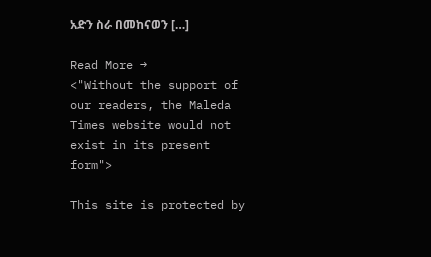አድን ስራ በመከናወን […]

Read More →
<"Without the support of our readers, the Maleda Times website would not exist in its present form">

This site is protected by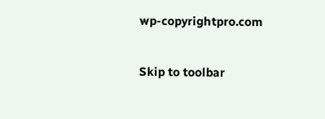wp-copyrightpro.com

Skip to toolbar